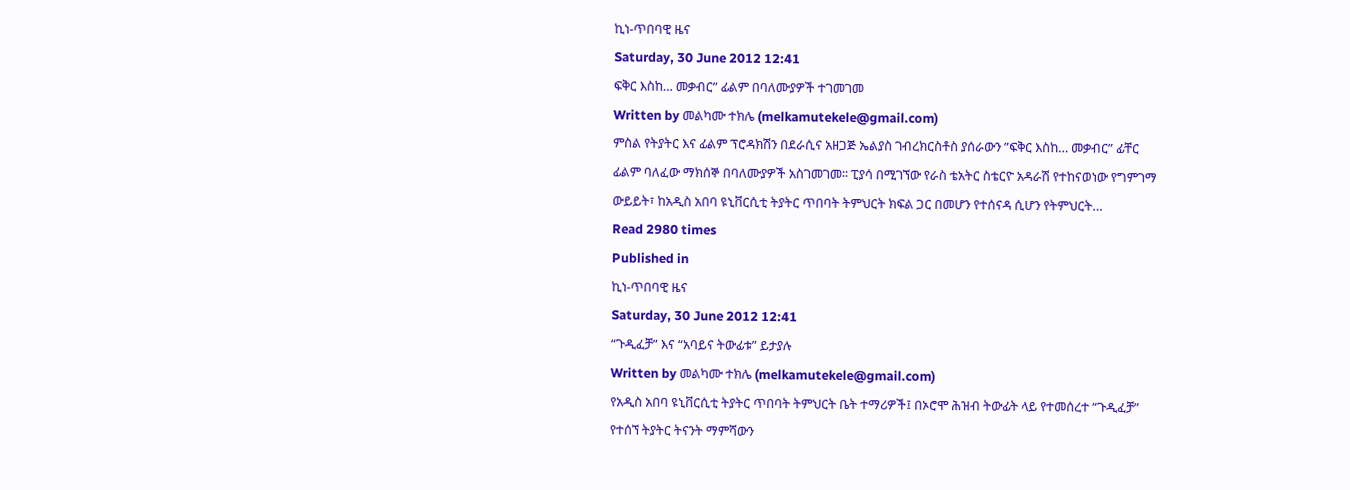ኪነ-ጥበባዊ ዜና
Saturday, 30 June 2012 12:41
ፍቅር እስከ… መቃብር” ፊልም በባለሙያዎች ተገመገመ
Written by መልካሙ ተክሌ (melkamutekele@gmail.com)
ምስል የትያትር እና ፊልም ፕሮዳክሽን በደራሲና አዘጋጅ ኤልያስ ገብረክርስቶስ ያሰራውን ”ፍቅር እስከ… መቃብር” ፊቸር ፊልም ባለፈው ማክሰኞ በባለሙያዎች አስገመገመ፡፡ ፒያሳ በሚገኘው የራስ ቴአትር ስቴርዮ አዳራሽ የተከናወነው የግምገማ ውይይት፣ ከአዲስ አበባ ዩኒቨርሲቲ ትያትር ጥበባት ትምህርት ክፍል ጋር በመሆን የተሰናዳ ሲሆን የትምህርት…
Read 2980 times
Published in
ኪነ-ጥበባዊ ዜና
Saturday, 30 June 2012 12:41
“ጉዲፈቻ” እና “አባይና ትውፊቱ” ይታያሉ
Written by መልካሙ ተክሌ (melkamutekele@gmail.com)
የአዲስ አበባ ዩኒቨርሲቲ ትያትር ጥበባት ትምህርት ቤት ተማሪዎች፤ በኦሮሞ ሕዝብ ትውፊት ላይ የተመሰረተ “ጉዲፈቻ” የተሰኘ ትያትር ትናንት ማምሻውን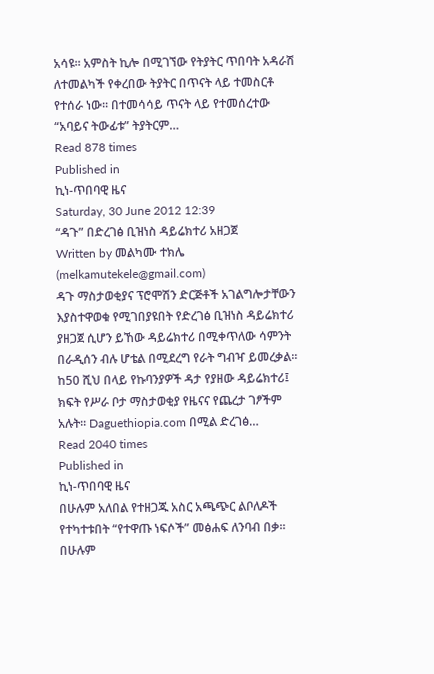አሳዩ፡፡ አምስት ኪሎ በሚገኘው የትያትር ጥበባት አዳራሽ ለተመልካች የቀረበው ትያትር በጥናት ላይ ተመስርቶ የተሰራ ነው፡፡ በተመሳሳይ ጥናት ላይ የተመሰረተው “አባይና ትውፊቱ” ትያትርም…
Read 878 times
Published in
ኪነ-ጥበባዊ ዜና
Saturday, 30 June 2012 12:39
“ዳጉ” በድረገፅ ቢዝነስ ዳይሬክተሪ አዘጋጀ
Written by መልካሙ ተክሌ (melkamutekele@gmail.com)
ዳጉ ማስታወቂያና ፕሮሞሽን ድርጅቶች አገልግሎታቸውን እያስተዋወቁ የሚገበያዩበት የድረገፅ ቢዝነስ ዳይሬክተሪ ያዘጋጀ ሲሆን ይኸው ዳይሬክተሪ በሚቀጥለው ሳምንት በራዲሰን ብሉ ሆቴል በሚደረግ የራት ግብዣ ይመረቃል፡፡ከ50 ሺህ በላይ የኩባንያዎች ዳታ የያዘው ዳይሬክተሪ፤ ክፍት የሥራ ቦታ ማስታወቂያ የዜናና የጨረታ ገፆችም አሉት፡፡ Daguethiopia.com በሚል ድረገፅ…
Read 2040 times
Published in
ኪነ-ጥበባዊ ዜና
በሁሉም አለበል የተዘጋጁ አስር አጫጭር ልቦለዶች የተካተቱበት “የተዋጡ ነፍሶች” መፅሐፍ ለንባብ በቃ፡፡ በሁሉም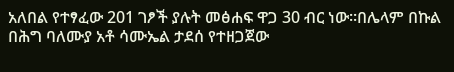አለበል የተፃፈው 201 ገፆች ያሉት መፅሐፍ ዋጋ 30 ብር ነው፡፡በሌላም በኩል በሕግ ባለሙያ አቶ ሳሙኤል ታደሰ የተዘጋጀው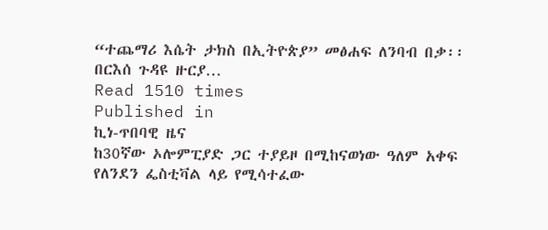“ተጨማሪ እሴት ታክስ በኢትዮጵያ” መፅሐፍ ለንባብ በቃ፡፡ በርእሰ ጉዳዩ ዙርያ…
Read 1510 times
Published in
ኪነ-ጥበባዊ ዜና
ከ30ኛው ኦሎምፒያድ ጋር ተያይዞ በሚከናወነው ዓለም አቀፍ የለንደን ፌስቲቫል ላይ የሚሳተፈው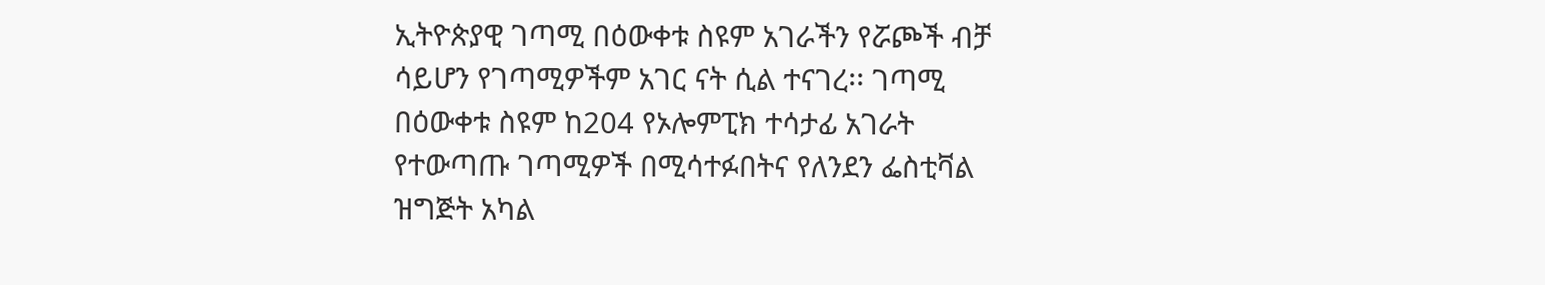ኢትዮጵያዊ ገጣሚ በዕውቀቱ ስዩም አገራችን የሯጮች ብቻ ሳይሆን የገጣሚዎችም አገር ናት ሲል ተናገረ፡፡ ገጣሚ በዕውቀቱ ስዩም ከ204 የኦሎምፒክ ተሳታፊ አገራት የተውጣጡ ገጣሚዎች በሚሳተፉበትና የለንደን ፌስቲቫል ዝግጅት አካል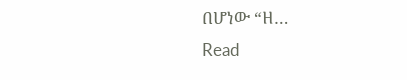በሆነው “ዘ…
Read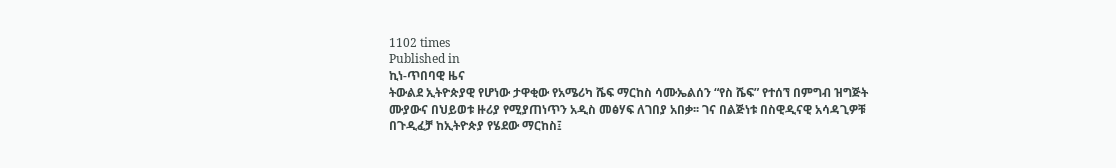1102 times
Published in
ኪነ-ጥበባዊ ዜና
ትውልደ ኢትዮጵያዊ የሆነው ታዋቂው የአሜሪካ ሼፍ ማርከስ ሳሙኤልሰን “የስ ሼፍ” የተሰኘ በምግብ ዝግጅት ሙያውና በህይወቱ ዙሪያ የሚያጠነጥን አዲስ መፅሃፍ ለገበያ አበቃ፡፡ ገና በልጅነቱ በስዊዲናዊ አሳዳጊዎቹ በጉዲፈቻ ከኢትዮጵያ የሄደው ማርከስ፤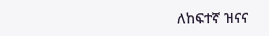ለከፍተኛ ዝናና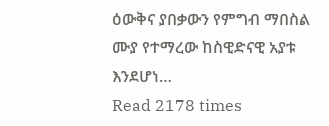ዕውቅና ያበቃውን የምግብ ማበስል ሙያ የተማረው ከስዊድናዊ አያቱ እንደሆነ…
Read 2178 times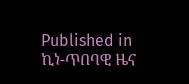Published in
ኪነ-ጥበባዊ ዜና